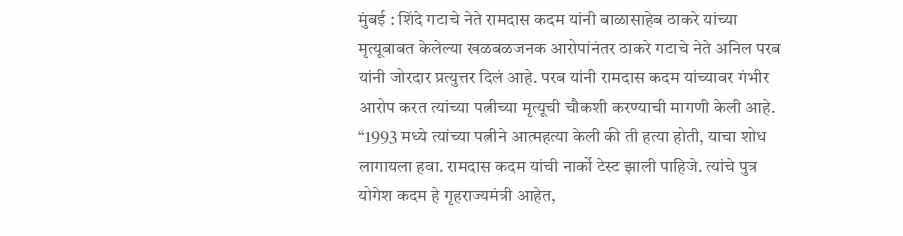मुंबई : शिंदे गटाचे नेते रामदास कदम यांनी बाळासाहेब ठाकरे यांच्या मृत्यूबाबत केलेल्या खळबळजनक आरोपांनंतर ठाकरे गटाचे नेते अनिल परब यांनी जोरदार प्रत्युत्तर दिलं आहे. परब यांनी रामदास कदम यांच्यावर गंभीर आरोप करत त्यांच्या पत्नीच्या मृत्यूची चौकशी करण्याची मागणी केली आहे.
“1993 मध्ये त्यांच्या पत्नीने आत्महत्या केली की ती हत्या होती, याचा शोध लागायला हवा. रामदास कदम यांची नार्को टेस्ट झाली पाहिजे. त्यांचे पुत्र योगेश कदम हे गृहराज्यमंत्री आहेत,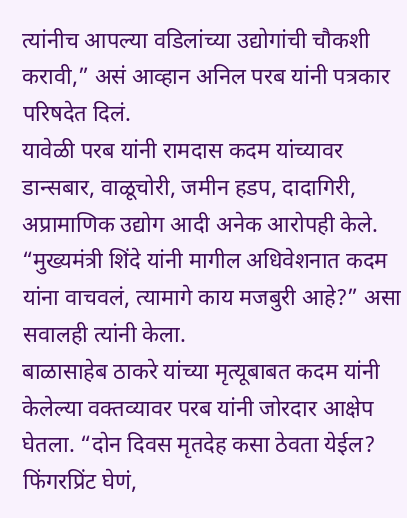त्यांनीच आपल्या वडिलांच्या उद्योगांची चौकशी करावी,” असं आव्हान अनिल परब यांनी पत्रकार परिषदेत दिलं.
यावेळी परब यांनी रामदास कदम यांच्यावर डान्सबार, वाळूचोरी, जमीन हडप, दादागिरी, अप्रामाणिक उद्योग आदी अनेक आरोपही केले. “मुख्यमंत्री शिंदे यांनी मागील अधिवेशनात कदम यांना वाचवलं, त्यामागे काय मजबुरी आहे?” असा सवालही त्यांनी केला.
बाळासाहेब ठाकरे यांच्या मृत्यूबाबत कदम यांनी केलेल्या वक्तव्यावर परब यांनी जोरदार आक्षेप घेतला. “दोन दिवस मृतदेह कसा ठेवता येईल? फिंगरप्रिंट घेणं,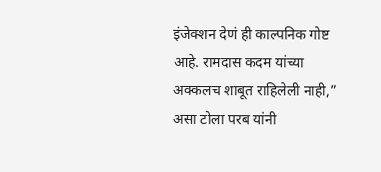इंजेक्शन देणं ही काल्पनिक गोष्ट आहे. रामदास कदम यांच्या अक्कलच शाबूत राहिलेली नाही,” असा टोला परब यांनी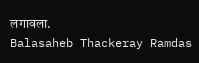लगावला.
Balasaheb Thackeray Ramdas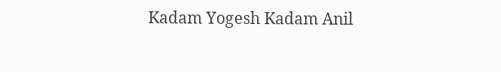Kadam Yogesh Kadam Anil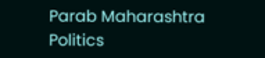Parab Maharashtra Politics